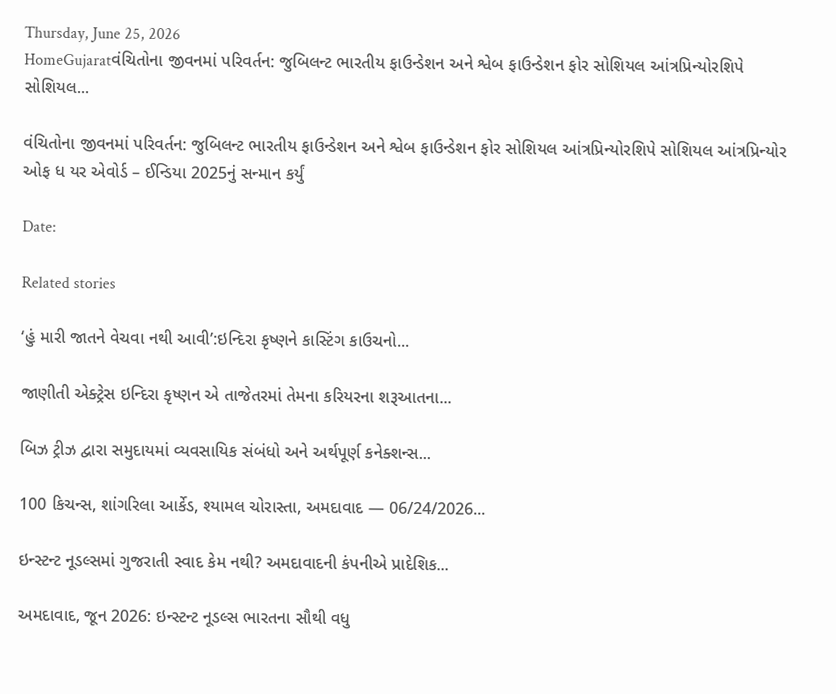Thursday, June 25, 2026
HomeGujaratવંચિતોના જીવનમાં પરિવર્તન: જુબિલન્ટ ભારતીય ફાઉન્ડેશન અને શ્વેબ ફાઉન્ડેશન ફોર સોશિયલ આંત્રપ્રિન્યોરશિપે સોશિયલ...

વંચિતોના જીવનમાં પરિવર્તન: જુબિલન્ટ ભારતીય ફાઉન્ડેશન અને શ્વેબ ફાઉન્ડેશન ફોર સોશિયલ આંત્રપ્રિન્યોરશિપે સોશિયલ આંત્રપ્રિન્યોર ઓફ ધ યર એવોર્ડ – ઈન્ડિયા 2025નું સન્માન કર્યું

Date:

Related stories

‘હું મારી જાતને વેચવા નથી આવી’:ઇન્દિરા કૃષ્ણને કાસ્ટિંગ કાઉચનો...

જાણીતી એક્ટ્રેસ ઇન્દિરા કૃષ્ણન એ તાજેતરમાં તેમના કરિયરના શરૂઆતના...

બિઝ ટ્રીઝ દ્વારા સમુદાયમાં વ્યવસાયિક સંબંધો અને અર્થપૂર્ણ કનેક્શન્સ...

100 કિચન્સ, શાંગરિલા આર્કેડ, શ્યામલ ચોરાસ્તા, અમદાવાદ — 06/24/2026...

ઇન્સ્ટન્ટ નૂડલ્સમાં ગુજરાતી સ્વાદ કેમ નથી? અમદાવાદની કંપનીએ પ્રાદેશિક...

અમદાવાદ, જૂન 2026: ઇન્સ્ટન્ટ નૂડલ્સ ભારતના સૌથી વધુ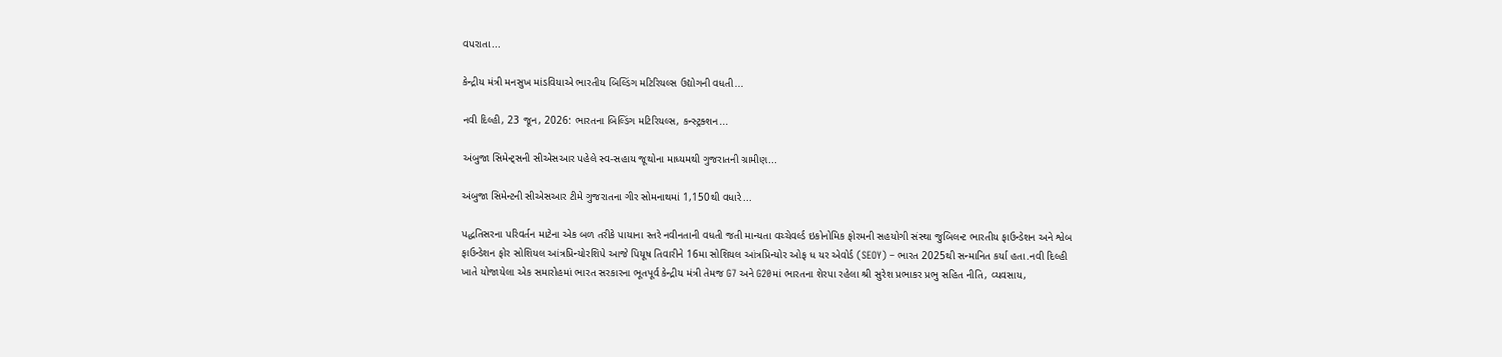વપરાતા...

કેન્દ્રીય મંત્રી મનસુખ માંડવિયાએ ભારતીય બિલ્ડિંગ મટિરિયલ્સ ઉદ્યોગની વધતી...

નવી દિલ્હી, 23 જૂન, 2026: ભારતના બિલ્ડિંગ મટિરિયલ્સ, કન્સ્ટ્રક્શન...

અંબુજા સિમેન્ટ્સની સીએસઆર પહેલે સ્વ-સહાય જૂથોના માધ્યમથી ગુજરાતની ગ્રામીણ...

અંબુજા સિમેન્ટની સીએસઆર ટીમે ગુજરાતના ગીર સોમનાથમાં 1,150થી વધારે...

પદ્ધતિસરના પરિવર્તન માટેના એક બળ તરીકે પાયાના સ્તરે નવીનતાની વધતી જતી માન્યતા વચ્ચેવર્લ્ડ ઇકોનોમિક ફોરમની સહયોગી સંસ્થા જુબિલન્ટ ભારતીય ફાઉન્ડેશન અને શ્વેબ ફાઉન્ડેશન ફોર સોશિયલ આંત્રપ્રિન્યોરશિપે આજે પિયૂષ તિવારીને 16મા સોશિયલ આંત્રપ્રિન્યોર ઓફ ધ યર એવોર્ડ (SEOY) – ભારત 2025થી સન્માનિત કર્યા હતા.નવી દિલ્હી ખાતે યોજાયેલા એક સમારોહમાં ભારત સરકારના ભૂતપૂર્વ કેન્દ્રીય મંત્રી તેમજ G7 અને G20માં ભારતના શેરપા રહેલા શ્રી સુરેશ પ્રભાકર પ્રભુ સહિત નીતિ, વ્યવસાય,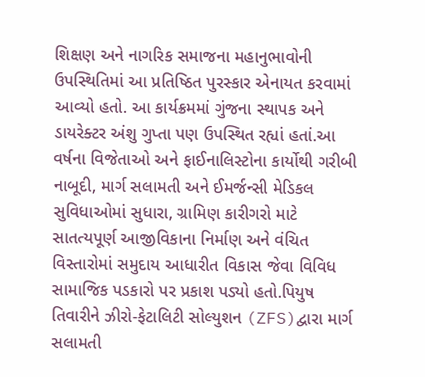શિક્ષણ અને નાગરિક સમાજના મહાનુભાવોની ઉપસ્થિતિમાં આ પ્રતિષ્ઠિત પુરસ્કાર એનાયત કરવામાં આવ્યો હતો. આ કાર્યક્રમમાં ગુંજના સ્થાપક અને ડાયરેક્ટર અંશુ ગુપ્તા પણ ઉપસ્થિત રહ્યાં હતાં.આ વર્ષના વિજેતાઓ અને ફાઈનાલિસ્ટોના કાર્યોથી ગરીબી નાબૂદી, માર્ગ સલામતી અને ઈમર્જન્સી મેડિકલ સુવિધાઓમાં સુધારા, ગ્રામિણ કારીગરો માટે સાતત્યપૂર્ણ આજીવિકાના નિર્માણ અને વંચિત વિસ્તારોમાં સમુદાય આધારીત વિકાસ જેવા વિવિધ સામાજિક પડકારો પર પ્રકાશ પડ્યો હતો.પિયુષ તિવારીને ઝીરો-ફેટાલિટી સોલ્યુશન (ZFS)દ્વારા માર્ગ સલામતી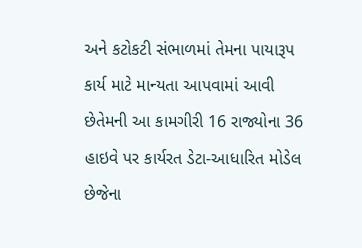અને કટોકટી સંભાળમાં તેમના પાયારૂપ કાર્ય માટે માન્યતા આપવામાં આવી છેતેમની આ કામગીરી 16 રાજ્યોના 36 હાઇવે પર કાર્યરત ડેટા-આધારિત મોડેલ છેજેના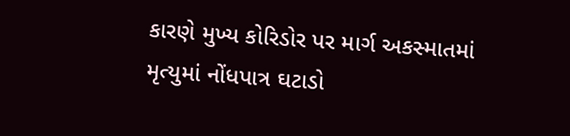કારણે મુખ્ય કોરિડોર પર માર્ગ અકસ્માતમાં મૃત્યુમાં નોંધપાત્ર ઘટાડો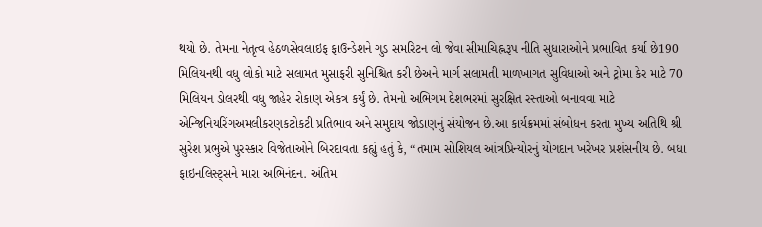થયો છે. તેમના નેતૃત્વ હેઠળસેવલાઇફ ફાઉન્ડેશને ગુડ સમરિટન લો જેવા સીમાચિહ્નરૂપ નીતિ સુધારાઓને પ્રભાવિત કર્યા છે190 મિલિયનથી વધુ લોકો માટે સલામત મુસાફરી સુનિશ્ચિત કરી છેઅને માર્ગ સલામતી માળખાગત સુવિધાઓ અને ટ્રોમા કેર માટે 70 મિલિયન ડોલરથી વધુ જાહેર રોકાણ એકત્ર કર્યું છે. તેમનો અભિગમ દેશભરમાં સુરક્ષિત રસ્તાઓ બનાવવા માટે એન્જિનિયરિંગઅમલીકરણકટોકટી પ્રતિભાવ અને સમુદાય જોડાણનું સંયોજન છે.આ કાર્યક્રમમાં સંબોધન કરતા મુખ્ય અતિથિ શ્રી સુરેશ પ્રભુએ પુરસ્કાર વિજેતાઓને બિરદાવતા કહ્યું હતું કે, “તમામ સોશિયલ આંત્રપ્રિન્યોરનું યોગદાન ખરેખર પ્રશંસનીય છે. બધા ફાઇનલિસ્ટ્સને મારા અભિનંદન. અંતિમ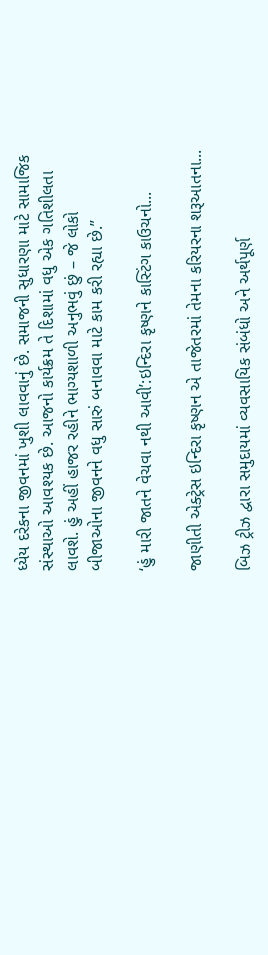ધ્યેય દરેકના જીવનમાં ખુશી લાવવાનું છે. સમાજની સુધારણા માટે સામાજિક સંસ્થાઓ આવશ્યક છે. આજનો કાર્યક્રમ તે દિશામાં વધુ એક ગતિશીલતા લાવશે. હું અહીં હાજર રહીને ભાગ્યશાળી અનુભવું છું – જે લોકો બીજાઓના જીવનને વધુ સારું બનાવવા માટે કામ કરી રહ્યા છે.”

‘હું મારી જાતને વેચવા નથી આવી’:ઇન્દિરા કૃષ્ણને કાસ્ટિંગ કાઉચનો...

જાણીતી એક્ટ્રેસ ઇન્દિરા કૃષ્ણન એ તાજેતરમાં તેમના કરિયરના શરૂઆતના...

બિઝ ટ્રીઝ દ્વારા સમુદાયમાં વ્યવસાયિક સંબંધો અને અર્થપૂર્ણ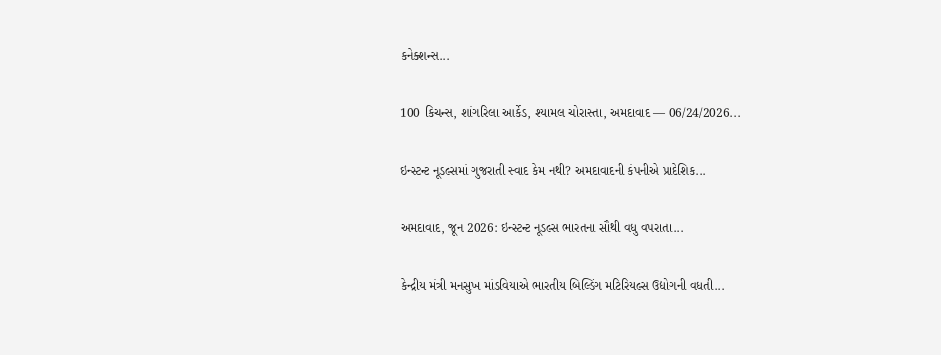કનેક્શન્સ...

100 કિચન્સ, શાંગરિલા આર્કેડ, શ્યામલ ચોરાસ્તા, અમદાવાદ — 06/24/2026...

ઇન્સ્ટન્ટ નૂડલ્સમાં ગુજરાતી સ્વાદ કેમ નથી? અમદાવાદની કંપનીએ પ્રાદેશિક...

અમદાવાદ, જૂન 2026: ઇન્સ્ટન્ટ નૂડલ્સ ભારતના સૌથી વધુ વપરાતા...

કેન્દ્રીય મંત્રી મનસુખ માંડવિયાએ ભારતીય બિલ્ડિંગ મટિરિયલ્સ ઉદ્યોગની વધતી...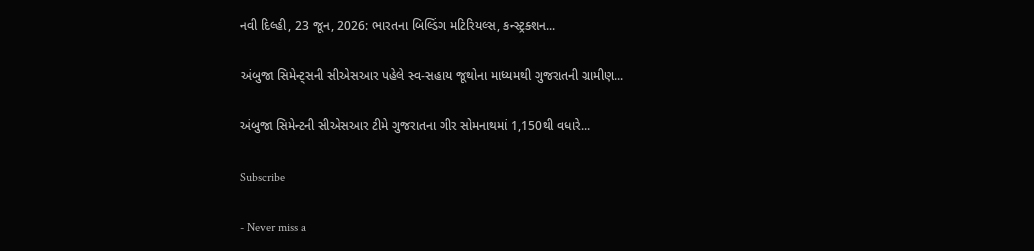નવી દિલ્હી, 23 જૂન, 2026: ભારતના બિલ્ડિંગ મટિરિયલ્સ, કન્સ્ટ્રક્શન...

અંબુજા સિમેન્ટ્સની સીએસઆર પહેલે સ્વ-સહાય જૂથોના માધ્યમથી ગુજરાતની ગ્રામીણ...

અંબુજા સિમેન્ટની સીએસઆર ટીમે ગુજરાતના ગીર સોમનાથમાં 1,150થી વધારે...

Subscribe

- Never miss a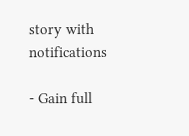story with notifications

- Gain full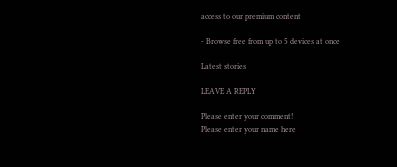access to our premium content

- Browse free from up to 5 devices at once

Latest stories

LEAVE A REPLY

Please enter your comment!
Please enter your name here